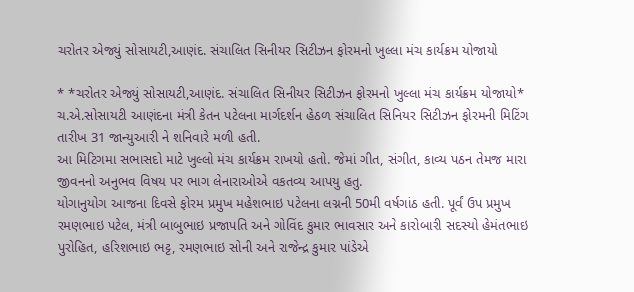ચરોતર એજ્યું સોસાયટી,આણંદ. સંચાલિત સિનીયર સિટીઝન ફોરમનો ખુલ્લા મંચ કાર્યક્રમ યોજાયો

* *ચરોતર એજ્યું સોસાયટી,આણંદ. સંચાલિત સિનીયર સિટીઝન ફોરમનો ખુલ્લા મંચ કાર્યક્રમ યોજાયો*
ચ.એ.સોસાયટી આણંદના મંત્રી કેતન પટેલના માર્ગદર્શન હેઠળ સંચાલિત સિનિયર સિટીઝન ફોરમની મિટિંગ તારીખ 31 જાન્યુઆરી ને શનિવારે મળી હતી.
આ મિટિગમા સભાસદો માટે ખુલ્લો મંચ કાર્યક્રમ રાખયો હતો. જેમાં ગીત, સંગીત, કાવ્ય પઠન તેમજ મારા જીવનનો અનુભવ વિષય પર ભાગ લેનારાઓએ વકતવ્ય આપયુ હતુ.
યોગાનુયોગ આજના દિવસે ફોરમ પ્રમુખ મહેશભાઇ પટેલના લગ્નની 50મી વર્ષગાંઠ હતી. પૂર્વં ઉપ પ્રમુખ રમણભાઇ પટેલ, મંત્રી બાબુભાઇ પ્રજાપતિ અને ગોવિંદ કુમાર ભાવસાર અને કારોબારી સદસ્યો હેમંતભાઇ પુરોહિત, હરિશભાઇ ભટ્ટ, રમણભાઇ સોની અને રાજેન્દ્ર કુમાર પાંડેએ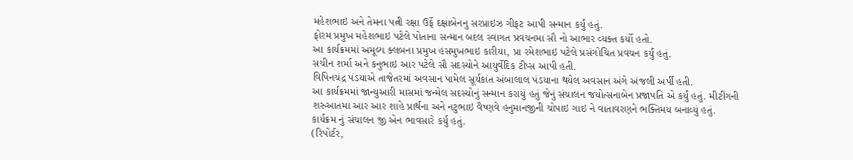મહેશભાઇ અને તેમના પત્ની રક્ષા ઉર્ફે દક્ષાબેનનુ સરપ્રાઇઝ ગીફટ આપી સન્માન કર્યું હતું.
ફોરમ પ્રમુખ મહેશભાઇ પટેલે પોતાના સન્માન બદલ સ્વાગત પ્રવચનમા સૌ નો આભાર વ્યક્ત કર્યો હતો.
આ કાર્યક્રમમાં અમૂલ્ય ક્લબના પ્રમુખ હસમુખભાઇ કારીયા, પ્રા રમેશભાઇ પટેલે પ્રસંગોચિત પ્રવચન કર્યું હતું.
સચીન શર્મા અને કનુભાઇ આર પટેલે સૌ સદસ્યોને આયુર્વેદિક ટીપ્સ આપી હતી.
વિપિનચંદ્ર પંડયાએ તાજેતરમાં અવસાન પામેલ સૂર્યકાંત અંબાલાલ પંડયાના થયેલ અવસાન અંગે અંજલી અર્પી હતી.
આ કાર્યક્રમમાં જાન્યુઆરી માસમાં જન્મેલ સદસ્યોનું સન્માન કરાયું હતું જેનું સંચાલન જયોત્સનાબેન પ્રજાપતિ એ કર્યું હતું. મીટીંગની શરુઆતમા આર આર શાહે પ્રાર્થના અને નટુભાઇ વૈષ્ણવે હનુમાનજીની ચોપાઇ ગાઇ ને વાતાવરણને ભક્તિમય બનાવ્યું હતું.
કાર્યક્રમ નું સંચાલન જી એન ભાવસારે કર્યુ હતું.
(રિપોર્ટર,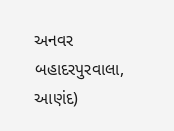અનવર બહાદરપુરવાલા, આણંદ)